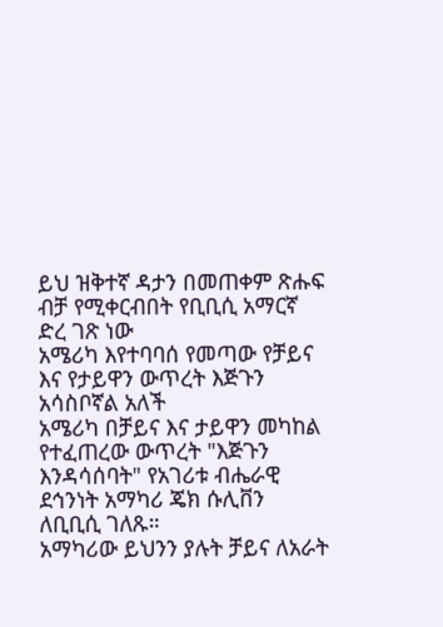ይህ ዝቅተኛ ዳታን በመጠቀም ጽሑፍ ብቻ የሚቀርብበት የቢቢሲ አማርኛ ድረ ገጽ ነው
አሜሪካ እየተባባሰ የመጣው የቻይና እና የታይዋን ውጥረት እጅጉን አሳስቦኛል አለች
አሜሪካ በቻይና እና ታይዋን መካከል የተፈጠረው ውጥረት "እጅጉን እንዳሳሰባት" የአገሪቱ ብሔራዊ ደኅንነት አማካሪ ጄክ ሱሊቨን ለቢቢሲ ገለጹ።
አማካሪው ይህንን ያሉት ቻይና ለአራት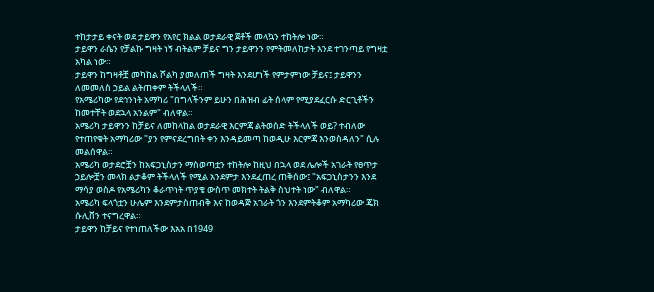ተከታታይ ቀናት ወደ ታይዋን የአየር ክልል ወታደራዊ ጀቶች መላኳን ተከትሎ ነው።
ታይዋን ራሴን የቻልኩ ግዛት ነኝ ብትልም ቻይና ግን ታይዋንን የምትመለከታት እንደ ተገንጣይ የግዛቷ አካል ነው።
ታይዋን ከግዛቶቿ መካከል ሾልካ ያመለጠች ግዛት እንደሆነች የምታምነው ቻይና፤ ታይዋንን ለመመለስ ኃይል ልትጠቀም ትችላለች።
የአሜሪካው የደኅንነት አማካሪ "በግላችንም ይሁን በሕዝብ ፊት ሰላም የሚያደፈርሱ ድርጊቶችን ከመተቸት ወደኋላ አንልም" ብለዋል።
አሜሪካ ታይዋንን ከቻይና ለመከላከል ወታደራዊ እርምጃ ልትወስድ ትችላለች ወይ? ተብለው የተጠየቁት አማካሪው "ያን የምናደረግበት ቀን እንዳይመጣ ከወዲሁ እርምጃ እንወስዳለን" ሲሉ መልሰዋል።
አሜሪካ ወታደሮቿን ከአፍጋኒስታን ማስወጣቷን ተከትሎ ከዚህ በኋላ ወደ ሌሎች አገራት የፀጥታ ኃይሎቿን መላክ ልታቆም ትችላለች የሚል አንደምታ እንደፈጠረ ጠቅሰው፤ "አፍጋኒስታንን እንደ ማሳያ ወስዶ የአሜሪካን ቆራጥነት ጥያቄ ውስጥ መክተት ትልቅ ስህተት ነው" ብለዋል።
አሜሪካ ፍላጎቷን ሁሌም እንደምታስጠብቅ እና ከወዳጅ አገራት ጎን እንደምትቆም አማካሪው ጄክ ሱሊቨን ተናግረዋል።
ታይዋን ከቻይና የተነጠለችው እአአ በ1949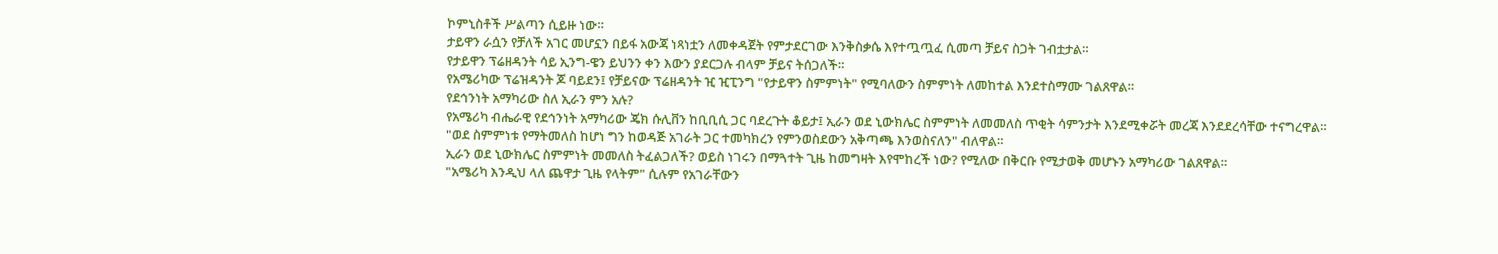ኮምኒስቶች ሥልጣን ሲይዙ ነው።
ታይዋን ራሷን የቻለች አገር መሆኗን በይፋ አውጃ ነጻነቷን ለመቀዳጀት የምታደርገው እንቅስቃሴ እየተጧጧፈ ሲመጣ ቻይና ስጋት ገብቷታል።
የታይዋን ፕሬዘዳንት ሳይ ኢንግ-ዌን ይህንን ቀን እውን ያደርጋሉ ብላም ቻይና ትሰጋለች።
የአሜሪካው ፕሬዝዳንት ጆ ባይደን፤ የቻይናው ፕሬዘዳንት ዢ ዢፒንግ "የታይዋን ስምምነት" የሚባለውን ስምምነት ለመከተል እንደተስማሙ ገልጸዋል።
የደኅንነት አማካሪው ስለ ኢራን ምን አሉ?
የአሜሪካ ብሔራዊ የደኅንነት አማካሪው ጄክ ሱሊቨን ከቢቢሲ ጋር ባደረጉት ቆይታ፤ ኢራን ወደ ኒውክሌር ስምምነት ለመመለስ ጥቂት ሳምንታት እንደሚቀሯት መረጃ እንደደረሳቸው ተናግረዋል።
"ወደ ስምምነቱ የማትመለስ ከሆነ ግን ከወዳጅ አገራት ጋር ተመካክረን የምንወስደውን አቅጣጫ እንወስናለን" ብለዋል።
ኢራን ወደ ኒውክሌር ስምምነት መመለስ ትፈልጋለች? ወይስ ነገሩን በማጓተት ጊዜ ከመግዛት እየሞከረች ነው? የሚለው በቅርቡ የሚታወቅ መሆኑን አማካሪው ገልጸዋል።
"አሜሪካ እንዲህ ላለ ጨዋታ ጊዜ የላትም" ሲሉም የአገራቸውን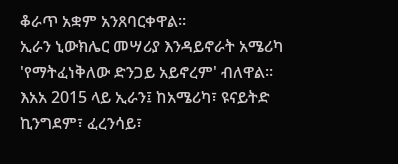ቆራጥ አቋም አንጸባርቀዋል።
ኢራን ኒውክሌር መሣሪያ እንዳይኖራት አሜሪካ 'የማትፈነቅለው ድንጋይ አይኖረም' ብለዋል።
እአአ 2015 ላይ ኢራን፤ ከአሜሪካ፣ ዩናይትድ ኪንግደም፣ ፈረንሳይ፣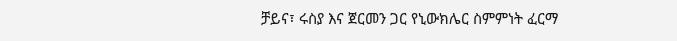ቻይና፣ ሩስያ እና ጀርመን ጋር የኒውክሌር ስምምነት ፈርማ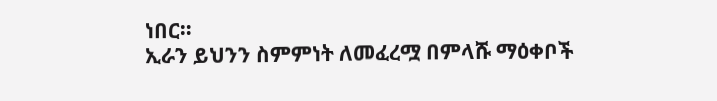ነበር።
ኢራን ይህንን ስምምነት ለመፈረሟ በምላሹ ማዕቀቦች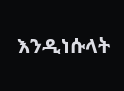እንዲነሱላት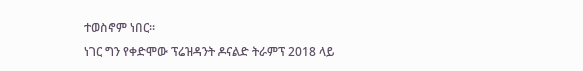ተወስኖም ነበር።
ነገር ግን የቀድሞው ፕሬዝዳንት ዶናልድ ትራምፕ 2018 ላይ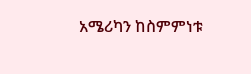አሜሪካን ከስምምነቱ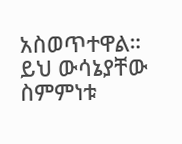አስወጥተዋል። ይህ ውሳኔያቸው ስምምነቱ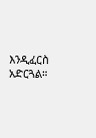እንዲፈርስ አድርጓል።